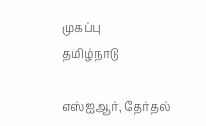முகப்பு
தமிழ்நாடு

எஸ்ஐஆர், தேர்தல்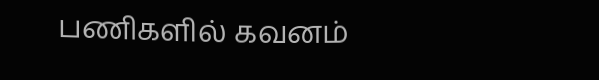பணிகளில் கவனம்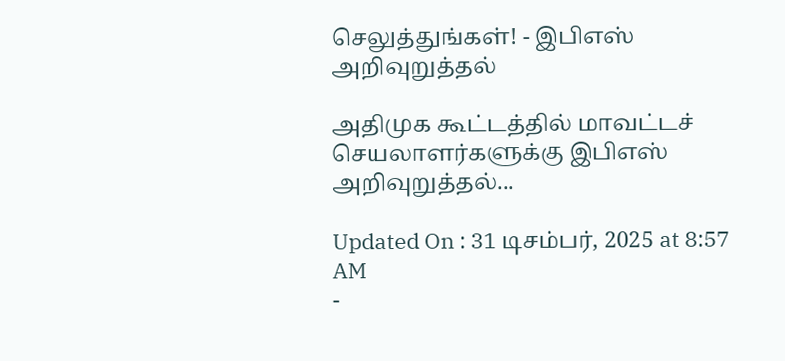செலுத்துங்கள்! - இபிஎஸ் அறிவுறுத்தல்

அதிமுக கூட்டத்தில் மாவட்டச் செயலாளர்களுக்கு இபிஎஸ் அறிவுறுத்தல்...

Updated On : 31 டிசம்பர், 2025 at 8:57 AM
-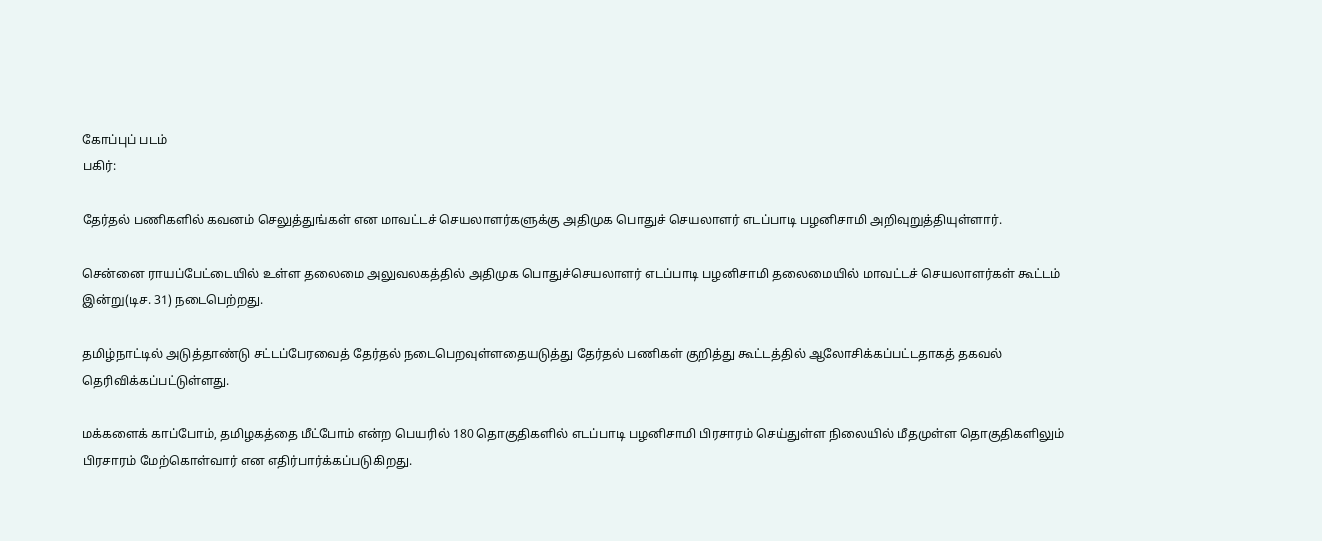கோப்புப் படம்
பகிர்:

தேர்தல் பணிகளில் கவனம் செலுத்துங்கள் என மாவட்டச் செயலாளர்களுக்கு அதிமுக பொதுச் செயலாளர் எடப்பாடி பழனிசாமி அறிவுறுத்தியுள்ளார்.

சென்னை ராயப்பேட்டையில் உள்ள தலைமை அலுவலகத்தில் அதிமுக பொதுச்செயலாளர் எடப்பாடி பழனிசாமி தலைமையில் மாவட்டச் செயலாளர்கள் கூட்டம் இன்று(டிச. 31) நடைபெற்றது.

தமிழ்நாட்டில் அடுத்தாண்டு சட்டப்பேரவைத் தேர்தல் நடைபெறவுள்ளதையடுத்து தேர்தல் பணிகள் குறித்து கூட்டத்தில் ஆலோசிக்கப்பட்டதாகத் தகவல் தெரிவிக்கப்பட்டுள்ளது.

மக்களைக் காப்போம், தமிழகத்தை மீட்போம் என்ற பெயரில் 180 தொகுதிகளில் எடப்பாடி பழனிசாமி பிரசாரம் செய்துள்ள நிலையில் மீதமுள்ள தொகுதிகளிலும் பிரசாரம் மேற்கொள்வார் என எதிர்பார்க்கப்படுகிறது.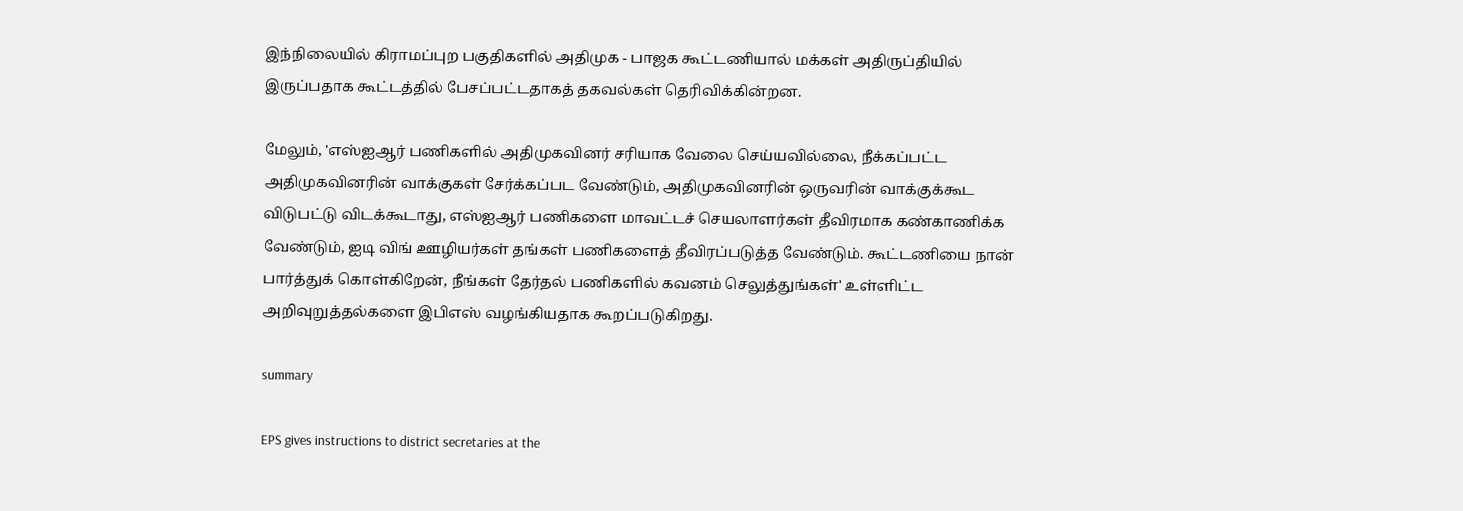இந்நிலையில் கிராமப்புற பகுதிகளில் அதிமுக - பாஜக கூட்டணியால் மக்கள் அதிருப்தியில் இருப்பதாக கூட்டத்தில் பேசப்பட்டதாகத் தகவல்கள் தெரிவிக்கின்றன.

மேலும், 'எஸ்ஐஆர் பணிகளில் அதிமுகவினர் சரியாக வேலை செய்யவில்லை, நீக்கப்பட்ட அதிமுகவினரின் வாக்குகள் சேர்க்கப்பட வேண்டும், அதிமுகவினரின் ஒருவரின் வாக்குக்கூட விடுபட்டு விடக்கூடாது, எஸ்ஐஆர் பணிகளை மாவட்டச் செயலாளர்கள் தீவிரமாக கண்காணிக்க வேண்டும், ஐடி விங் ஊழியர்கள் தங்கள் பணிகளைத் தீவிரப்படுத்த வேண்டும். கூட்டணியை நான் பார்த்துக் கொள்கிறேன், நீங்கள் தேர்தல் பணிகளில் கவனம் செலுத்துங்கள்' உள்ளிட்ட அறிவுறுத்தல்களை இபிஎஸ் வழங்கியதாக கூறப்படுகிறது.

summary

EPS gives instructions to district secretaries at the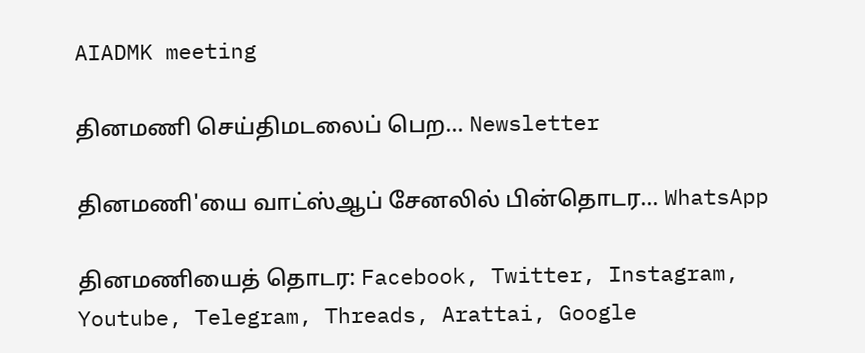AIADMK meeting

தினமணி செய்திமடலைப் பெற... Newsletter

தினமணி'யை வாட்ஸ்ஆப் சேனலில் பின்தொடர... WhatsApp

தினமணியைத் தொடர: Facebook, Twitter, Instagram, Youtube, Telegram, Threads, Arattai, Google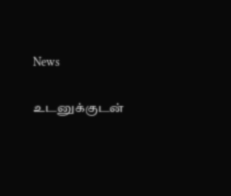News

உடனுக்குடன்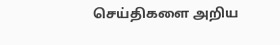செய்திகளை அறிய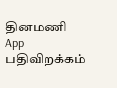தினமணி App பதிவிறக்கம்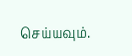செய்யவும்.